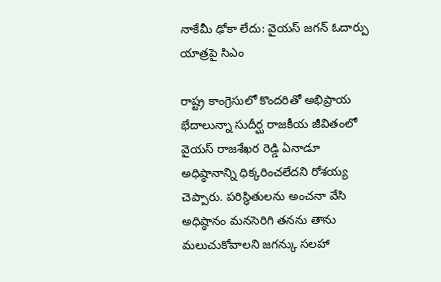నాకేమీ ఢోకా లేదు: వైయస్ జగన్ ఓదార్పు యాత్రపై సిఎం

రాష్ట్ర కాంగ్రెసులో కొందరితో అభిప్రాయ భేదాలున్నా సుదీర్ఘ రాజకీయ జీవితంలో వైయస్ రాజశేఖర రెడ్డి ఏనాడూ అధిష్ఠానాన్ని ధిక్కరించలేదని రోశయ్య చెప్పారు. పరిస్థితులను అంచనా వేసి అధిష్ఠానం మనసెరిగి తనను తాను మలుచుకోవాలని జగన్కు సలహా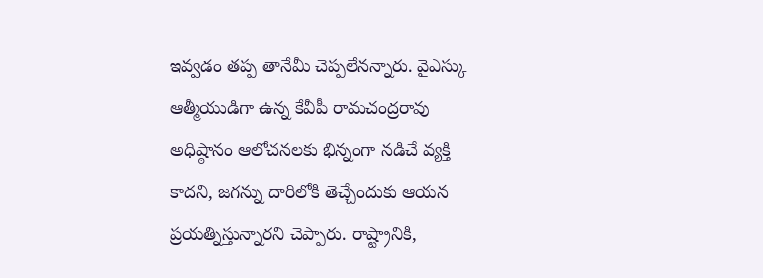ఇవ్వడం తప్ప తానేమీ చెప్పలేనన్నారు. వైఎస్కు ఆత్మీయుడిగా ఉన్న కేవీపీ రామచంద్రరావు అధిష్ఠానం ఆలోచనలకు భిన్నంగా నడిచే వ్యక్తి కాదని, జగన్ను దారిలోకి తెచ్చేందుకు ఆయన ప్రయత్నిస్తున్నారని చెప్పారు. రాష్ట్రానికి,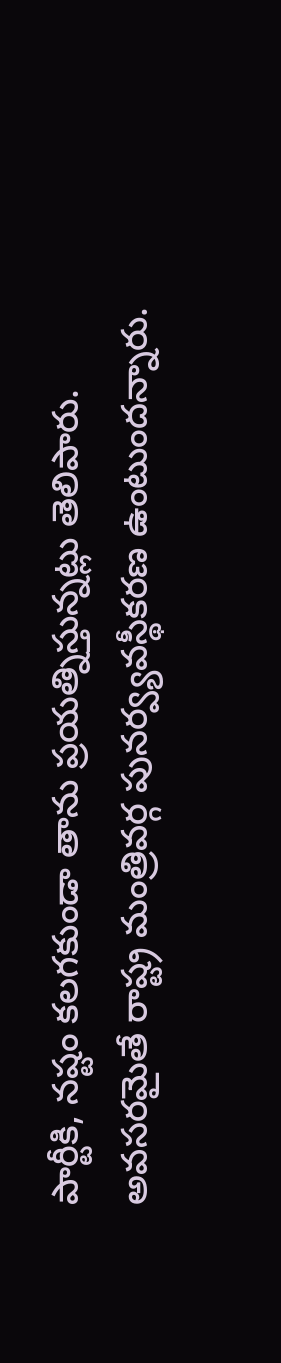పార్టీకి, నష్టం కలగకుండా తాను ప్రయత్నిస్తున్నట్లు తెలిపారు. అవసరమైతే రాష్ట్ర మంత్రివర్గ పునర్వ్యవస్థీకరణ ఉంటుందన్నారు.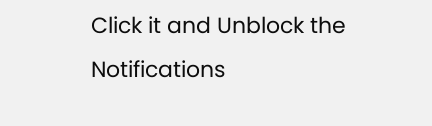Click it and Unblock the Notifications